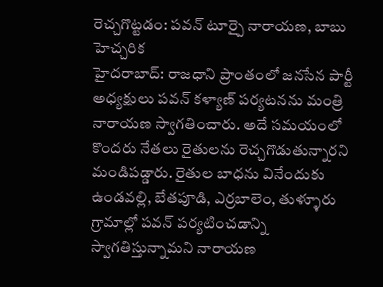రెచ్చగొట్టడం: పవన్ టూర్పై నారాయణ, బాబు హెచ్చరిక
హైదరాబాద్: రాజధాని ప్రాంతంలో జనసేన పార్టీ అధ్యక్షులు పవన్ కళ్యాణ్ పర్యటనను మంత్రి నారాయణ స్వాగతించారు. అదే సమయంలో కొందరు నేతలు రైతులను రెచ్చగొడుతున్నారని మండిపడ్డారు. రైతుల బాధను వినేందుకు ఉండవల్లి, బేతపూడి, ఎర్రబాలెం, తుళ్ళూరు గ్రామాల్లో పవన్ పర్యటించడాన్ని స్వాగతిస్తున్నామని నారాయణ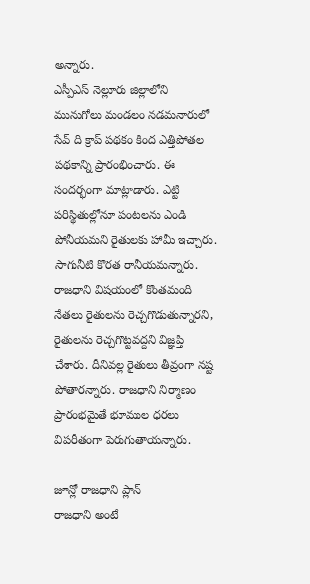అన్నారు.
ఎస్పీఎస్ నెల్లూరు జిల్లాలోని మునుగోలు మండలం నడమనారులో సేవ్ ది క్రాప్ పథకం కింద ఎత్తిపోతల పథకాన్ని ప్రారంభించారు. ఈ సందర్భంగా మాట్లాడారు. ఎట్టి పరిస్థితుల్లోనూ పంటలను ఎండి పోనీయమని రైతులకు హామీ ఇచ్చారు. సాగునీటి కొరత రానీయమన్నారు.
రాజధాని విషయంలో కొంతమంది నేతలు రైతులను రెచ్చగొడుతున్నారని, రైతులను రెచ్చగొట్టవద్దని విజ్ఞప్తి చేశారు. దీనివల్ల రైతులు తీవ్రంగా నష్ట పోతారన్నారు. రాజధాని నిర్మాణం ప్రారంభమైతే భూముల ధరలు విపరీతంగా పెరుగుతాయన్నారు.

జూన్లో రాజధాని ప్లాన్
రాజధాని అంటే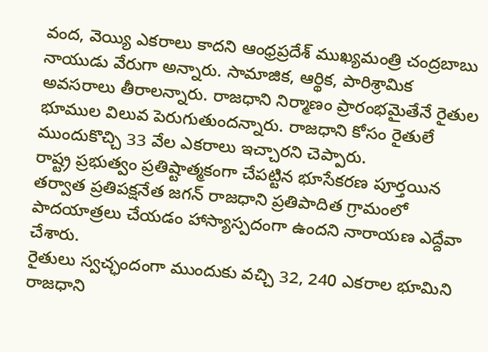వంద, వెయ్యి ఎకరాలు కాదని ఆంధ్రప్రదేశ్ ముఖ్యమంత్రి చంద్రబాబు నాయుడు వేరుగా అన్నారు. సామాజిక, ఆర్థిక, పారిశ్రామిక అవసరాలు తీరాలన్నారు. రాజధాని నిర్మాణం ప్రారంభమైతేనే రైతుల భూముల విలువ పెరుగుతుందన్నారు. రాజధాని కోసం రైతులే ముందుకొచ్చి 33 వేల ఎకరాలు ఇచ్చారని చెప్పారు.
రాష్ట్ర ప్రభుత్వం ప్రతిష్టాత్మకంగా చేపట్టిన భూసేకరణ పూర్తయిన తర్వాత ప్రతిపక్షనేత జగన్ రాజధాని ప్రతిపాదిత గ్రామంలో పాదయాత్రలు చేయడం హాస్యాస్పదంగా ఉందని నారాయణ ఎద్దేవా చేశారు.
రైతులు స్వచ్ఛందంగా ముందుకు వచ్చి 32, 240 ఎకరాల భూమిని రాజధాని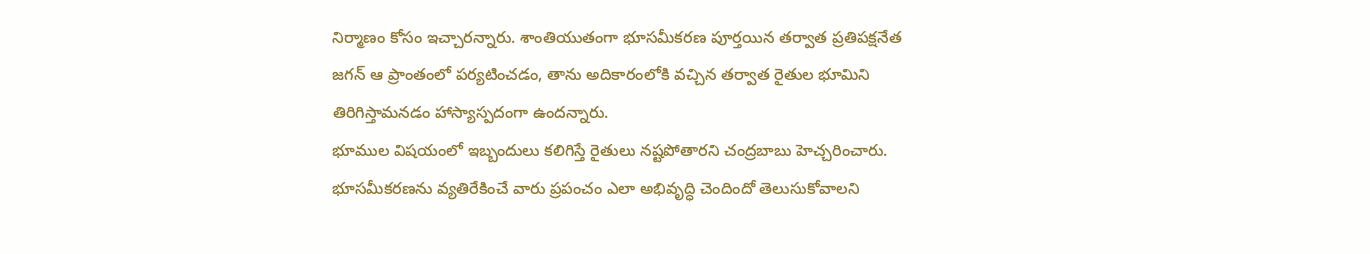నిర్మాణం కోసం ఇచ్చారన్నారు. శాంతియుతంగా భూసమీకరణ పూర్తయిన తర్వాత ప్రతిపక్షనేత జగన్ ఆ ప్రాంతంలో పర్యటించడం, తాను అదికారంలోకి వచ్చిన తర్వాత రైతుల భూమిని తిరిగిస్తామనడం హాస్యాస్పదంగా ఉందన్నారు.
భూముల విషయంలో ఇబ్బందులు కలిగిస్తే రైతులు నష్టపోతారని చంద్రబాబు హెచ్చరించారు. భూసమీకరణను వ్యతిరేకించే వారు ప్రపంచం ఎలా అభివృద్ధి చెందిందో తెలుసుకోవాలని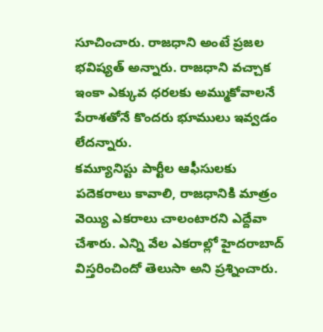సూచించారు. రాజధాని అంటే ప్రజల భవిష్యత్ అన్నారు. రాజధాని వచ్చాక ఇంకా ఎక్కువ ధరలకు అమ్ముకోవాలనే పేరాశతోనే కొందరు భూములు ఇవ్వడం లేదన్నారు.
కమ్యూనిస్టు పార్టీల ఆఫీసులకు పదెకరాలు కావాలి, రాజధానికి మాత్రం వెయ్యి ఎకరాలు చాలంటారని ఎద్దేవా చేశారు. ఎన్ని వేల ఎకరాల్లో హైదరాబాద్ విస్తరించిందో తెలుసా అని ప్రశ్నించారు.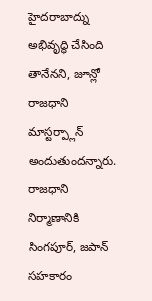హైదరాబాద్ను అభివృద్ధి చేసింది తానేనని, జూన్లో రాజధాని మాస్టర్ప్లాన్ అందుతుందన్నారు. రాజధాని నిర్మాణానికి సింగపూర్, జపాన్ సహకారం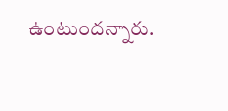ఉంటుందన్నారు.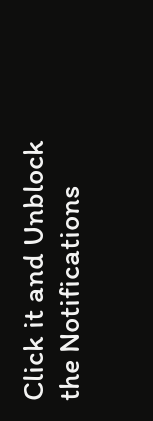Click it and Unblock the Notifications